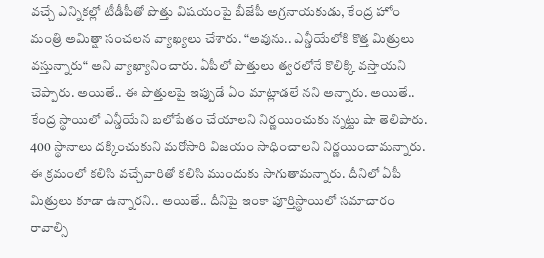వచ్చే ఎన్నికల్లో టీడీపీతో పొత్తు విషయంపై బీజేపీ అగ్రనాయకుడు, కేంద్ర హోం మంత్రి అమిత్షా సంచలన వ్యాఖ్యలు చేశారు. “అవును.. ఎన్డీయేలోకి కొత్త మిత్రులు వస్తున్నారు“ అని వ్యాఖ్యానించారు. ఏపీలో పొత్తులు త్వరలోనే కొలిక్కి వస్తాయని చెప్పారు. అయితే.. ఈ పొత్తులపై ఇప్పుడే ఏం మాట్లాడలే నని అన్నారు. అయితే.. కేంద్ర స్థాయిలో ఎన్డీయేని బలోపేతం చేయాలని నిర్ణయించుకు న్నట్టు షా తెలిపారు. 400 స్థానాలు దక్కించుకుని మరోసారి విజయం సాధించాలని నిర్ణయించామన్నారు.
ఈ క్రమంలో కలిసి వచ్చేవారితో కలిసి ముందుకు సాగుతామన్నారు. దీనిలో ఏపీ మిత్రులు కూడా ఉన్నారని.. అయితే.. దీనిపై ఇంకా పూర్తిస్థాయిలో సమాచారం రావాల్సి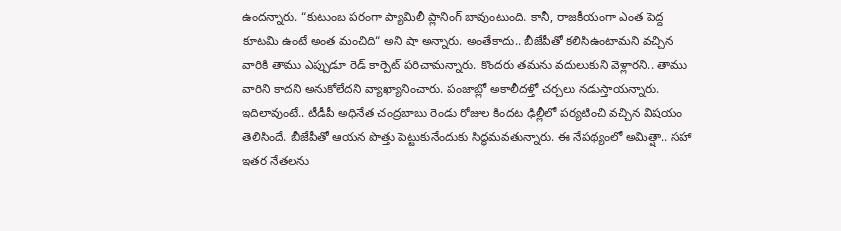ఉందన్నారు. “కుటుంబ పరంగా ప్యామిలీ ప్లానింగ్ బావుంటుంది. కానీ, రాజకీయంగా ఎంత పెద్ద కూటమి ఉంటే అంత మంచిది“ అని షా అన్నారు. అంతేకాదు.. బీజేపీతో కలిసిఉంటామని వచ్చిన వారికి తాము ఎప్పుడూ రెడ్ కార్పెట్ పరిచామన్నారు. కొందరు తమను వదులుకుని వెళ్లారని.. తాము వారిని కాదని అనుకోలేదని వ్యాఖ్యానించారు. పంజాబ్లో అకాలీదళ్తో చర్చలు నడుస్తాయన్నారు.
ఇదిలావుంటే.. టీడీపీ అధినేత చంద్రబాబు రెండు రోజుల కిందట ఢిల్లీలో పర్యటించి వచ్చిన విషయం తెలిసిందే. బీజేపీతో ఆయన పొత్తు పెట్టుకునేందుకు సిద్ధమవతున్నారు. ఈ నేపథ్యంలో అమిత్షా.. సహా ఇతర నేతలను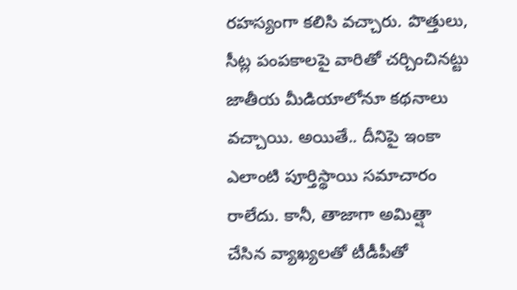రహస్యంగా కలిసి వచ్చారు. పొత్తులు, సీట్ల పంపకాలపై వారితో చర్చించినట్టు జాతీయ మీడియాలోనూ కథనాలు వచ్చాయి. అయితే.. దీనిపై ఇంకా ఎలాంటి పూర్తిస్థాయి సమాచారం రాలేదు. కానీ, తాజాగా అమిత్షా చేసిన వ్యాఖ్యలతో టీడీపీతో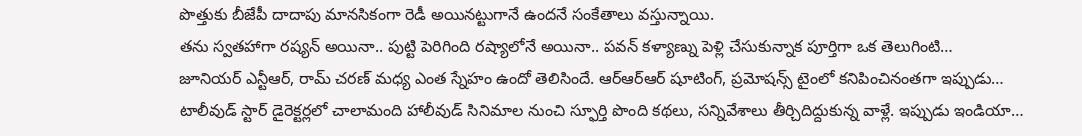పొత్తుకు బీజేపీ దాదాపు మానసికంగా రెడీ అయినట్టుగానే ఉందనే సంకేతాలు వస్తున్నాయి.
తను స్వతహాగా రష్యన్ అయినా.. పుట్టి పెరిగింది రష్యాలోనే అయినా.. పవన్ కళ్యాణ్ను పెళ్లి చేసుకున్నాక పూర్తిగా ఒక తెలుగింటి…
జూనియర్ ఎన్టీఆర్, రామ్ చరణ్ మధ్య ఎంత స్నేహం ఉందో తెలిసిందే. ఆర్ఆర్ఆర్ షూటింగ్, ప్రమోషన్స్ టైంలో కనిపించినంతగా ఇప్పుడు…
టాలీవుడ్ స్టార్ డైరెక్టర్లలో చాలామంది హాలీవుడ్ సినిమాల నుంచి స్ఫూర్తి పొంది కథలు, సన్నివేశాలు తీర్చిదిద్దుకున్న వాళ్లే. ఇప్పుడు ఇండియా…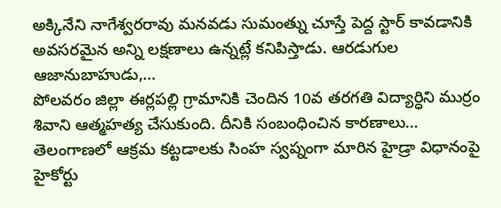అక్కినేని నాగేశ్వరరావు మనవడు సుమంత్ను చూస్తే పెద్ద స్టార్ కావడానికి అవసరమైన అన్ని లక్షణాలు ఉన్నట్లే కనిపిస్తాడు. ఆరడుగుల ఆజానుబాహుడు,…
పోలవరం జిల్లా ఈర్లపల్లి గ్రామానికి చెందిన 10వ తరగతి విద్యార్ధిని ముర్రం శివాని ఆత్మహత్య చేసుకుంది. దీనికి సంబంధించిన కారణాలు…
తెలంగాణలో ఆక్రమ కట్టడాలకు సింహ స్వప్నంగా మారిన హైడ్రా విధానంపై హైకోర్టు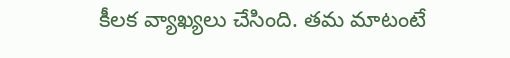కీలక వ్యాఖ్యలు చేసింది. తమ మాటంటే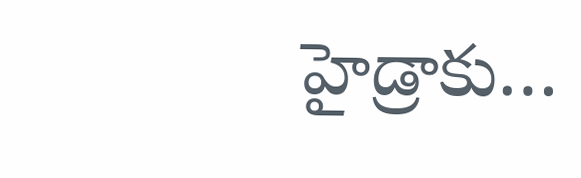హైడ్రాకు…